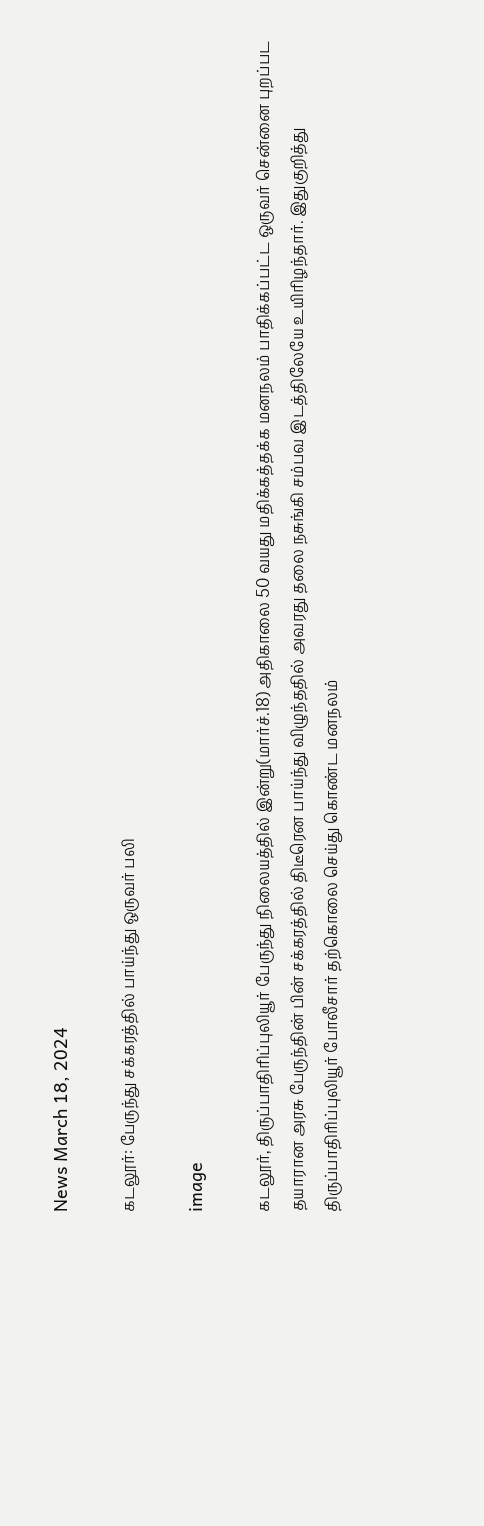News March 18, 2024

கடலூர்: பேருந்து சக்கரத்தில் பாய்ந்து ஒருவர் பலி

image

கடலூர், திருப்பாதிரிப்புலியூர் பேருந்து நிலையத்தில் இன்று(மார்ச்.18) அதிகாலை 50 வயது மதிக்கத்தக்க மனநலம் பாதிக்கப்பட்ட ஒருவர் சென்னை புறப்பட தயாரான அரசு பேருந்தின் பின் சக்கரத்தில் திடீரென பாய்ந்து விழுந்ததில் அவரது தலை நசுங்கி சம்பவ இடத்திலேயே உயிரிழந்தார். இதுகுறித்து திருப்பாதிரிப்புலியூர் போலீசார் தற்கொலை செய்து கொண்ட மனநலம்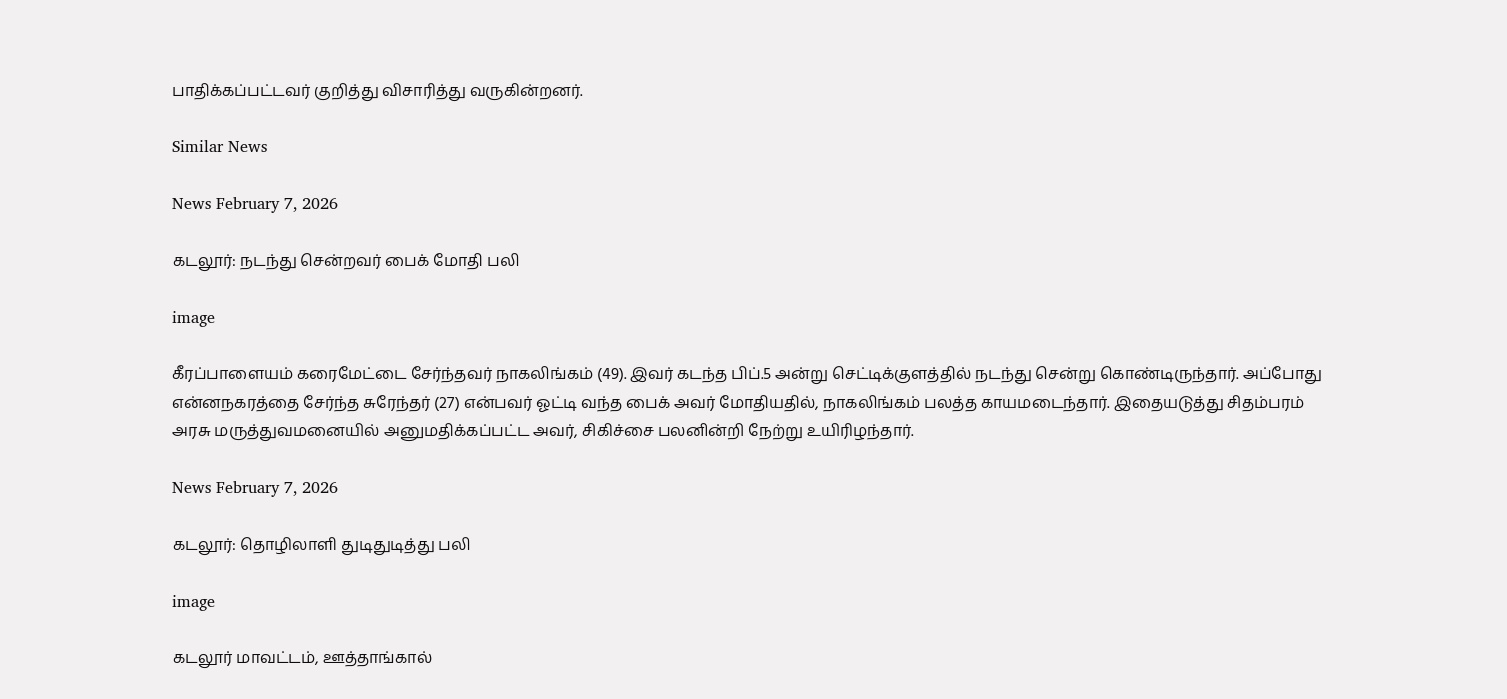பாதிக்கப்பட்டவர் குறித்து விசாரித்து வருகின்றனர்.

Similar News

News February 7, 2026

கடலூர்: நடந்து சென்றவர் பைக் மோதி பலி

image

கீரப்பாளையம் கரைமேட்டை சேர்ந்தவர் நாகலிங்கம் (49). இவர் கடந்த பிப்.5 அன்று செட்டிக்குளத்தில் நடந்து சென்று கொண்டிருந்தார். அப்போது என்னநகரத்தை சேர்ந்த சுரேந்தர் (27) என்பவர் ஓட்டி வந்த பைக் அவர் மோதியதில், நாகலிங்கம் பலத்த காயமடைந்தார். இதையடுத்து சிதம்பரம் அரசு மருத்துவமனையில் அனுமதிக்கப்பட்ட அவர், சிகிச்சை பலனின்றி நேற்று உயிரிழந்தார்.

News February 7, 2026

கடலூர்: தொழிலாளி துடிதுடித்து பலி

image

கடலூர் மாவட்டம், ஊத்தாங்கால்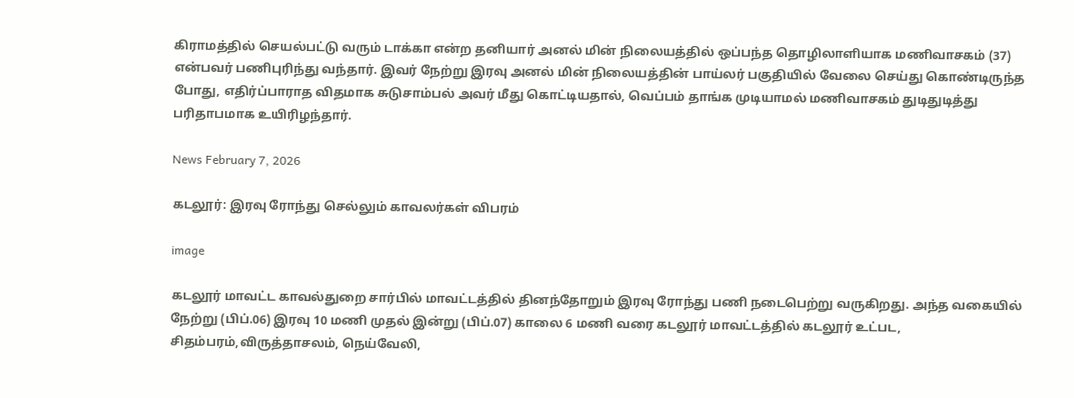கிராமத்தில் செயல்பட்டு வரும் டாக்கா என்ற தனியார் அனல் மின் நிலையத்தில் ஒப்பந்த தொழிலாளியாக மணிவாசகம் (37) என்பவர் பணிபுரிந்து வந்தார். இவர் நேற்று இரவு அனல் மின் நிலையத்தின் பாய்லர் பகுதியில் வேலை செய்து கொண்டிருந்த போது, எதிர்ப்பாராத விதமாக சுடுசாம்பல் அவர் மீது கொட்டியதால், வெப்பம் தாங்க முடியாமல் மணிவாசகம் துடிதுடித்து பரிதாபமாக உயிரிழந்தார்.

News February 7, 2026

கடலூர்: இரவு ரோந்து செல்லும் காவலர்கள் விபரம்

image

கடலூர் மாவட்ட காவல்துறை சார்பில் மாவட்டத்தில் தினந்தோறும் இரவு ரோந்து பணி நடைபெற்று வருகிறது. அந்த வகையில் நேற்று (பிப்.06) இரவு 10 மணி முதல் இன்று (பிப்.07) காலை 6 மணி வரை கடலூர் மாவட்டத்தில் கடலூர் உட்பட, சிதம்பரம்,விருத்தாசலம், நெய்வேலி,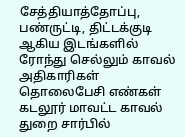சேத்தியாத்தோப்பு, பண்ருட்டி, திட்டக்குடி ஆகிய இடங்களில் ரோந்து செல்லும் காவல் அதிகாரிகள் தொலைபேசி எண்கள் கடலூர் மாவட்ட காவல் துறை சார்பில்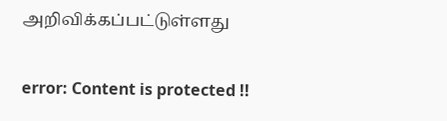அறிவிக்கப்பட்டுள்ளது

error: Content is protected !!